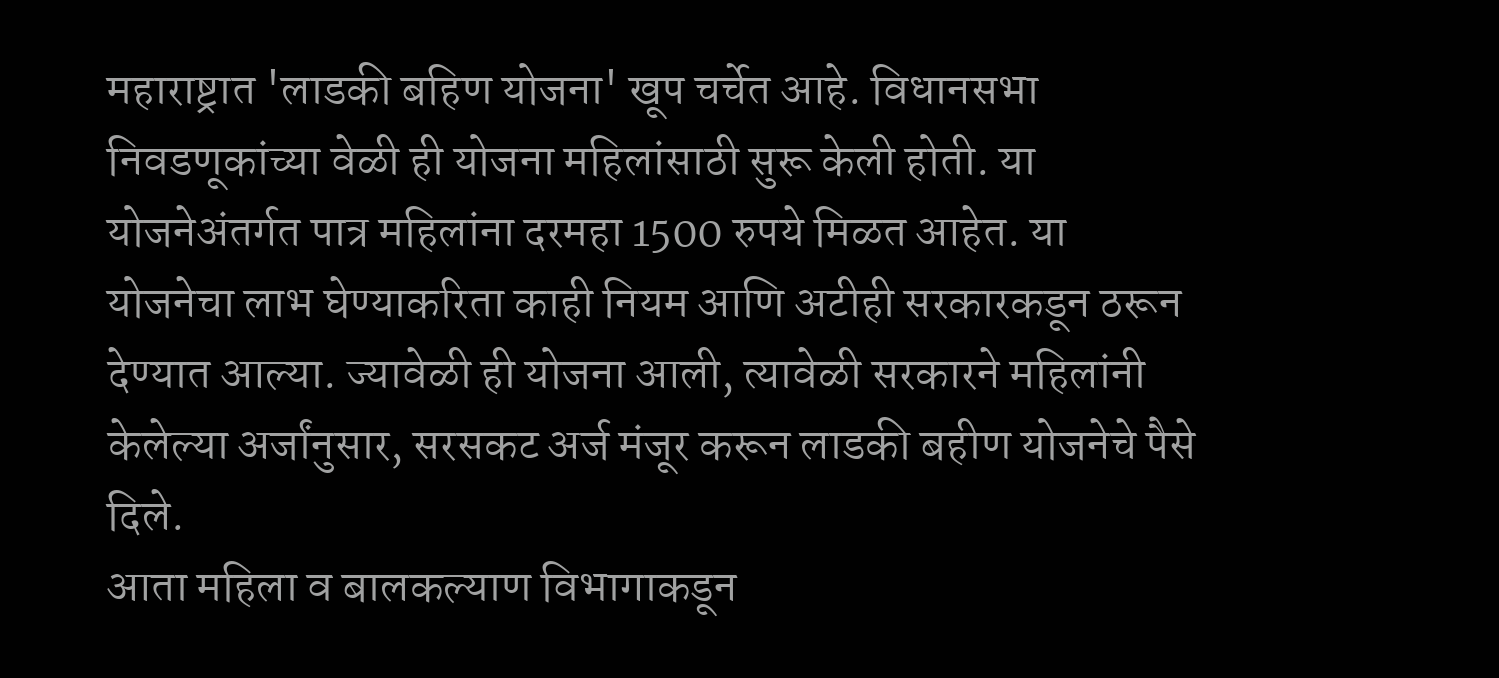महाराष्ट्रात 'लाडकी बहिण योजना' खूप चर्चेत आहे. विधानसभा निवडणूकांच्या वेळी ही योजना महिलांसाठी सुरू केली होती. या योजनेअंतर्गत पात्र महिलांना दरमहा 1500 रुपये मिळत आहेत. या योजनेचा लाभ घेण्याकरिता काही नियम आणि अटीही सरकारकडून ठरून देण्यात आल्या. ज्यावेळी ही योजना आली, त्यावेळी सरकारने महिलांनी केलेल्या अर्जांनुसार, सरसकट अर्ज मंजूर करून लाडकी बहीण योजनेचे पैसे दिले.
आता महिला व बालकल्याण विभागाकडून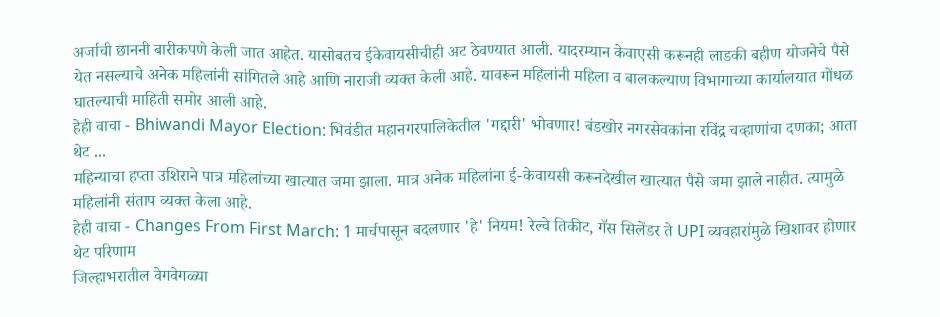अर्जाची छाननी बारीकपणे केली जात आहेत. यासोबतच ईकेवायसीचीही अट ठेवण्यात आली. यादरम्यान केवाएसी करूनही लाडकी बहीण योजनेचे पैसे येत नसल्याचे अनेक महिलांनी सांगितले आहे आणि नाराजी व्यक्त केली आहे. यावरून महिलांनी महिला व बालकल्याण विभागाच्या कार्यालयात गोंधळ घातल्याची माहिती समोर आली आहे.
हेही वाचा - Bhiwandi Mayor Election: भिवंडीत महानगरपालिकेतील 'गद्दारी' भोवणार! बंडखोर नगरसेवकांना रविंद्र चव्हाणांचा दणका; आता थेट ...
महिन्याचा हप्ता उशिराने पात्र महिलांच्या खात्यात जमा झाला. मात्र अनेक महिलांना ई-केवायसी करूनदेखील खात्यात पैसे जमा झाले नाहीत. त्यामुळे महिलांनी संताप व्यक्त केला आहे.
हेही वाचा - Changes From First March: 1 मार्चपासून बदलणार 'हे' नियम! रेल्वे तिकीट, गॅस सिलेंडर ते UPI व्यवहारांमुळे खिशावर होणार थेट परिणाम
जिल्हाभरातील वेगवेगळ्या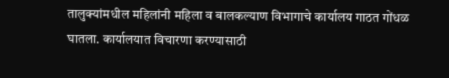तालुक्यांमधील महिलांनी महिला व बालकल्याण विभागाचे कार्यालय गाठत गोंधळ घातला. कार्यालयात विचारणा करण्यासाठी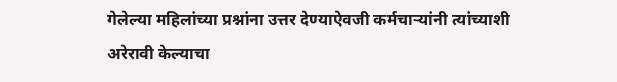गेलेल्या महिलांच्या प्रश्नांना उत्तर देण्याऐवजी कर्मचाऱ्यांनी त्यांच्याशी अरेरावी केल्याचा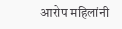आरोप महिलांनी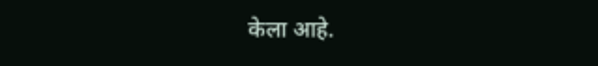केला आहे.